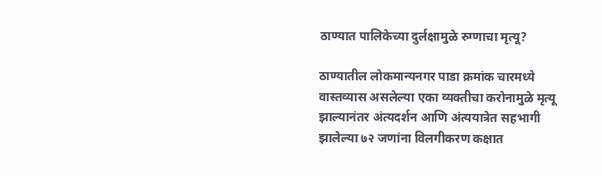ठाण्यात पालिकेच्या दुर्लक्षामुळे रुग्णाचा मृत्यू?

ठाण्यातील लोकमान्यनगर पाडा क्रमांक चारमध्ये वास्तव्यास असलेल्या एका व्यक्तीचा करोनामुळे मृत्यू झाल्यानंतर अंत्यदर्शन आणि अंत्ययात्रेत सहभागी झालेल्या ७२ जणांना विलगीकरण कक्षात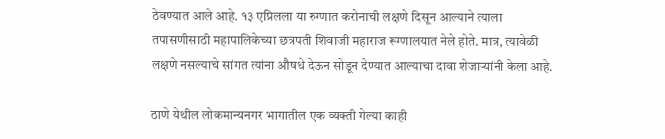ठेवण्यात आले आहे. १३ एप्रिलला या रुग्णात करोनाची लक्षणे दिसून आल्याने त्याला तपासणीसाठी महापालिकेच्या छत्रपती शिवाजी महाराज रूग्णालयात नेले होते. मात्र, त्यावेळी लक्षणे नसल्याचे सांगत त्यांना औषधे देऊन सोडून देण्यात आल्याचा दावा शेजाऱ्यांनी केला आहे.

ठाणे येथील लोकमान्यनगर भागातील एक व्यक्ती गेल्या काही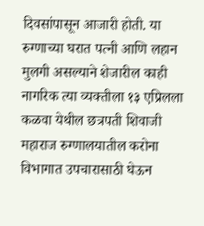दिवसांपासून आजारी होती. या रुग्णाच्या घरात पत्नी आणि लहान मुलगी असल्याने शेजारील काही नागरिक त्या व्यक्तीला १३ एप्रिलला कळवा येथील छत्रपती शिवाजी महाराज रुग्णालयातील करोना विभागात उपचारासाठी घेऊन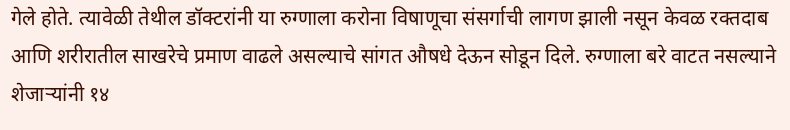गेले होते. त्यावेळी तेथील डॉक्टरांनी या रुग्णाला करोना विषाणूचा संसर्गाची लागण झाली नसून केवळ रक्तदाब आणि शरीरातील साखरेचे प्रमाण वाढले असल्याचे सांगत औषधे देऊन सोडून दिले. रुग्णाला बरे वाटत नसल्याने शेजाऱ्यांनी १४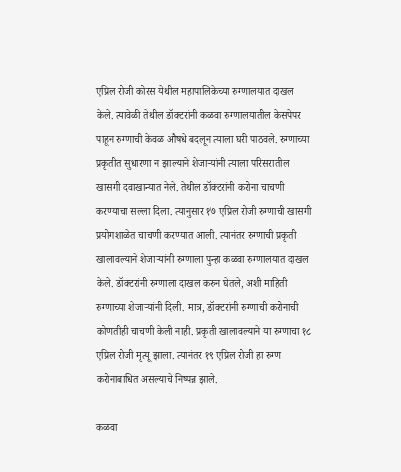एप्रिल रोजी कोरस येथील महापालिकेच्या रुग्णालयात दाखल केले. त्यावेळी तेथील डॉक्टरांनी कळवा रुग्णालयातील केसपेपर पाहून रुग्णाची केवळ औषधे बदलून त्याला घरी पाठवले. रुग्णाच्या प्रकृतीत सुधारणा न झाल्याने शेजाऱ्यांनी त्याला परिसरातील खासगी दवाखान्यात नेले. तेथील डॉक्टरांनी करोना चाचणी करण्याचा सल्ला दिला. त्यानुसार १७ एप्रिल रोजी रुग्णाची खासगी प्रयोगशाळेत चाचणी करण्यात आली. त्यानंतर रुग्णाची प्रकृती खालावल्याने शेजाऱ्यांनी रुग्णाला पुन्हा कळवा रुग्णालयात दाखल केले. डॉक्टरांनी रुग्णाला दाखल करुन घेतले, अशी माहिती रुग्णाच्या शेजाऱ्यांनी दिली. मात्र, डॉक्टरांनी रुग्णाची करोनाची कोणतीही चाचणी केली नाही. प्रकृती खालावल्याने या रुग्णाचा १८ एप्रिल रोजी मृत्यू झाला. त्यानंतर १९ एप्रिल रोजी हा रुग्ण करोनाबाधित असल्याचे निष्पन्न झाले.

कळवा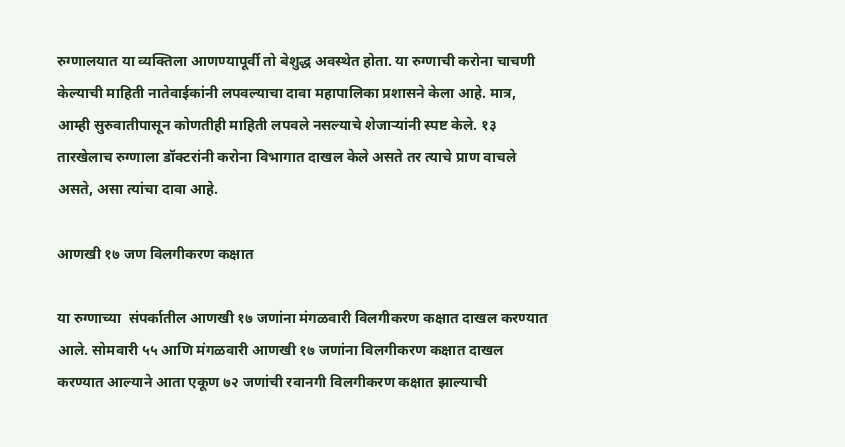रुग्णालयात या व्यक्तिला आणण्यापूर्वी तो बेशुद्ध अवस्थेत होता. या रुग्णाची करोना चाचणी केल्याची माहिती नातेवाईकांनी लपवल्याचा दावा महापालिका प्रशासने केला आहे. मात्र, आम्ही सुरुवातीपासून कोणतीही माहिती लपवले नसल्याचे शेजाऱ्यांनी स्पष्ट केले. १३ तारखेलाच रुग्णाला डॉक्टरांनी करोना विभागात दाखल केले असते तर त्याचे प्राण वाचले असते, असा त्यांचा दावा आहे.

आणखी १७ जण विलगीकरण कक्षात

या रुग्णाच्या  संपर्कातील आणखी १७ जणांना मंगळवारी विलगीकरण कक्षात दाखल करण्यात आले. सोमवारी ५५ आणि मंगळवारी आणखी १७ जणांना विलगीकरण कक्षात दाखल करण्यात आल्याने आता एकूण ७२ जणांची रवानगी विलगीकरण कक्षात झाल्याची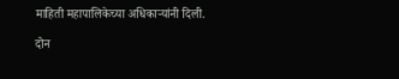माहिती महापालिकेच्या अधिकाऱ्यांनी दिली.

दोन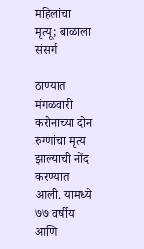महिलांचा मृत्यू; बाळाला संसर्ग

ठाण्यात  मंगळवारी करोनाच्या दोन रुग्णांचा मृत्य झाल्याची नोंद करण्यात आली. यामध्ये ७७ वर्षीय आणि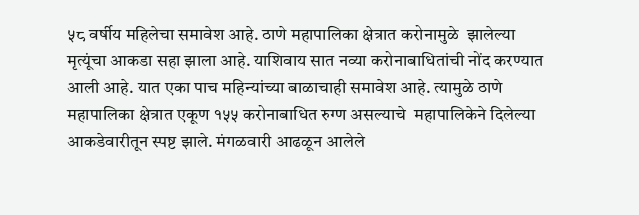५८ वर्षीय महिलेचा समावेश आहे. ठाणे महापालिका क्षेत्रात करोनामुळे  झालेल्या मृत्यूंचा आकडा सहा झाला आहे. याशिवाय सात नव्या करोनाबाधितांची नोंद करण्यात आली आहे. यात एका पाच महिन्यांच्या बाळाचाही समावेश आहे. त्यामुळे ठाणे महापालिका क्षेत्रात एकूण १५५ करोनाबाधित रुग्ण असल्याचे  महापालिकेने दिलेल्या आकडेवारीतून स्पष्ट झाले. मंगळवारी आढळून आलेले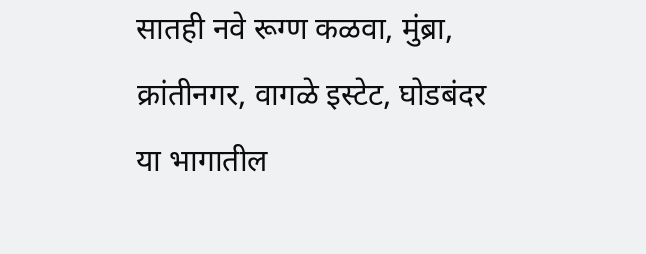सातही नवे रूग्ण कळवा, मुंब्रा, क्रांतीनगर, वागळे इस्टेट, घोडबंदर या भागातील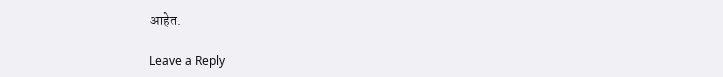आहेत.

Leave a Reply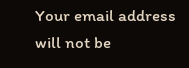Your email address will not be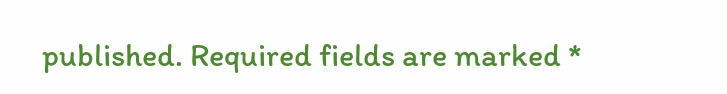published. Required fields are marked *